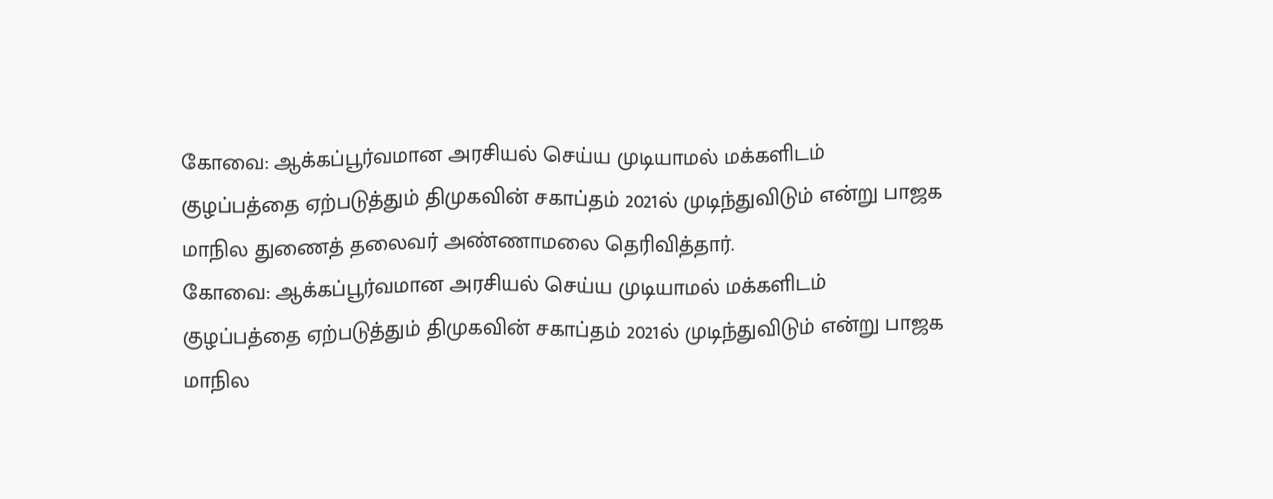கோவை: ஆக்கப்பூர்வமான அரசியல் செய்ய முடியாமல் மக்களிடம் குழப்பத்தை ஏற்படுத்தும் திமுகவின் சகாப்தம் 2021ல் முடிந்துவிடும் என்று பாஜக மாநில துணைத் தலைவர் அண்ணாமலை தெரிவித்தார்.
கோவை: ஆக்கப்பூர்வமான அரசியல் செய்ய முடியாமல் மக்களிடம் குழப்பத்தை ஏற்படுத்தும் திமுகவின் சகாப்தம் 2021ல் முடிந்துவிடும் என்று பாஜக மாநில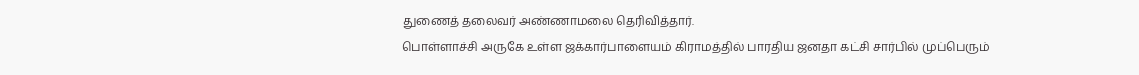துணைத் தலைவர் அண்ணாமலை தெரிவித்தார்.
பொள்ளாச்சி அருகே உள்ள ஜக்கார்பாளையம் கிராமத்தில் பாரதிய ஜனதா கட்சி சார்பில் முப்பெரும்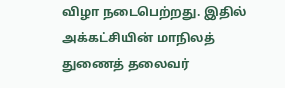விழா நடைபெற்றது. இதில் அக்கட்சியின் மாநிலத் துணைத் தலைவர்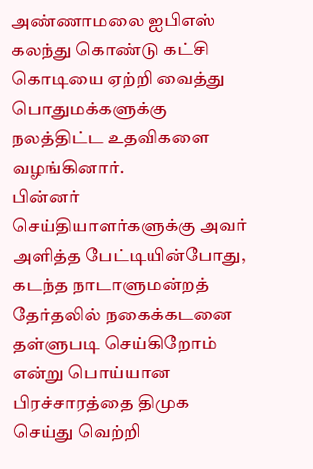அண்ணாமலை ஐபிஎஸ் கலந்து கொண்டு கட்சி கொடியை ஏற்றி வைத்து பொதுமக்களுக்கு நலத்திட்ட உதவிகளை வழங்கினார்.
பின்னர் செய்தியாளர்களுக்கு அவர் அளித்த பேட்டியின்போது, கடந்த நாடாளுமன்றத் தேர்தலில் நகைக்கடனை தள்ளுபடி செய்கிறோம் என்று பொய்யான பிரச்சாரத்தை திமுக செய்து வெற்றி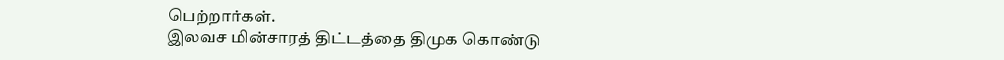பெற்றார்கள்.
இலவச மின்சாரத் திட்டத்தை திமுக கொண்டு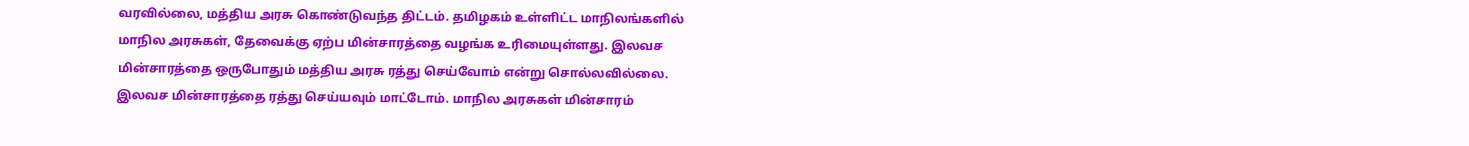வரவில்லை, மத்திய அரசு கொண்டுவந்த திட்டம். தமிழகம் உள்ளிட்ட மாநிலங்களில் மாநில அரசுகள், தேவைக்கு ஏற்ப மின்சாரத்தை வழங்க உரிமையுள்ளது. இலவச மின்சாரத்தை ஒருபோதும் மத்திய அரசு ரத்து செய்வோம் என்று சொல்லவில்லை. இலவச மின்சாரத்தை ரத்து செய்யவும் மாட்டோம். மாநில அரசுகள் மின்சாரம்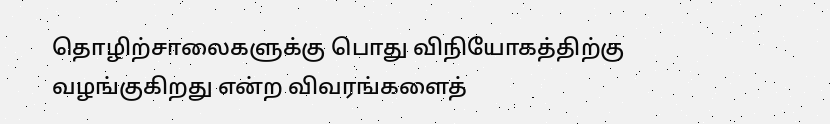தொழிற்சாலைகளுக்கு பொது விநியோகத்திற்கு வழங்குகிறது என்ற விவரங்களைத்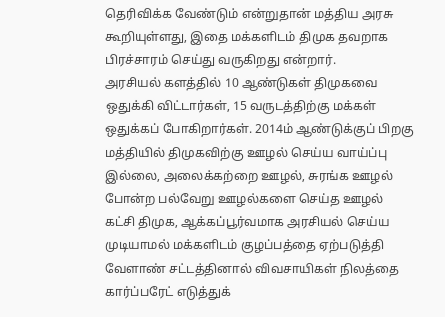தெரிவிக்க வேண்டும் என்றுதான் மத்திய அரசு கூறியுள்ளது, இதை மக்களிடம் திமுக தவறாக பிரச்சாரம் செய்து வருகிறது என்றார்.
அரசியல் களத்தில் 10 ஆண்டுகள் திமுகவை ஒதுக்கி விட்டார்கள், 15 வருடத்திற்கு மக்கள் ஒதுக்கப் போகிறார்கள். 2014ம் ஆண்டுக்குப் பிறகு மத்தியில் திமுகவிற்கு ஊழல் செய்ய வாய்ப்பு இல்லை, அலைக்கற்றை ஊழல், சுரங்க ஊழல் போன்ற பல்வேறு ஊழல்களை செய்த ஊழல் கட்சி திமுக, ஆக்கப்பூர்வமாக அரசியல் செய்ய முடியாமல் மக்களிடம் குழப்பத்தை ஏற்படுத்தி வேளாண் சட்டத்தினால் விவசாயிகள் நிலத்தை கார்ப்பரேட் எடுத்துக்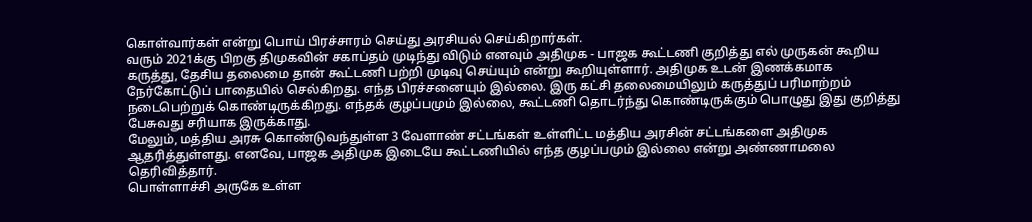கொள்வார்கள் என்று பொய் பிரச்சாரம் செய்து அரசியல் செய்கிறார்கள்.
வரும் 2021க்கு பிறகு திமுகவின் சகாப்தம் முடிந்து விடும் எனவும் அதிமுக - பாஜக கூட்டணி குறித்து எல் முருகன் கூறிய கருத்து, தேசிய தலைமை தான் கூட்டணி பற்றி முடிவு செய்யும் என்று கூறியுள்ளார். அதிமுக உடன் இணக்கமாக நேர்கோட்டுப் பாதையில் செல்கிறது. எந்த பிரச்சனையும் இல்லை. இரு கட்சி தலைமையிலும் கருத்துப் பரிமாற்றம் நடைபெற்றுக் கொண்டிருக்கிறது. எந்தக் குழப்பமும் இல்லை, கூட்டணி தொடர்ந்து கொண்டிருக்கும் பொழுது இது குறித்து பேசுவது சரியாக இருக்காது.
மேலும், மத்திய அரசு கொண்டுவந்துள்ள 3 வேளாண் சட்டங்கள் உள்ளிட்ட மத்திய அரசின் சட்டங்களை அதிமுக ஆதரித்துள்ளது. எனவே, பாஜக அதிமுக இடையே கூட்டணியில் எந்த குழப்பமும் இல்லை என்று அண்ணாமலை தெரிவித்தார்.
பொள்ளாச்சி அருகே உள்ள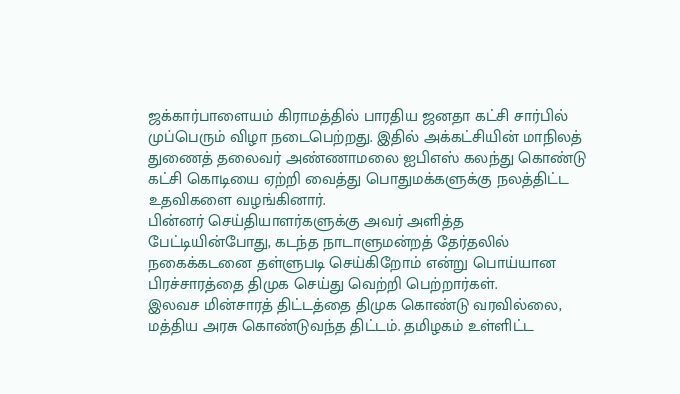ஜக்கார்பாளையம் கிராமத்தில் பாரதிய ஜனதா கட்சி சார்பில் முப்பெரும் விழா நடைபெற்றது. இதில் அக்கட்சியின் மாநிலத் துணைத் தலைவர் அண்ணாமலை ஐபிஎஸ் கலந்து கொண்டு கட்சி கொடியை ஏற்றி வைத்து பொதுமக்களுக்கு நலத்திட்ட உதவிகளை வழங்கினார்.
பின்னர் செய்தியாளர்களுக்கு அவர் அளித்த பேட்டியின்போது, கடந்த நாடாளுமன்றத் தேர்தலில் நகைக்கடனை தள்ளுபடி செய்கிறோம் என்று பொய்யான பிரச்சாரத்தை திமுக செய்து வெற்றி பெற்றார்கள்.
இலவச மின்சாரத் திட்டத்தை திமுக கொண்டு வரவில்லை, மத்திய அரசு கொண்டுவந்த திட்டம். தமிழகம் உள்ளிட்ட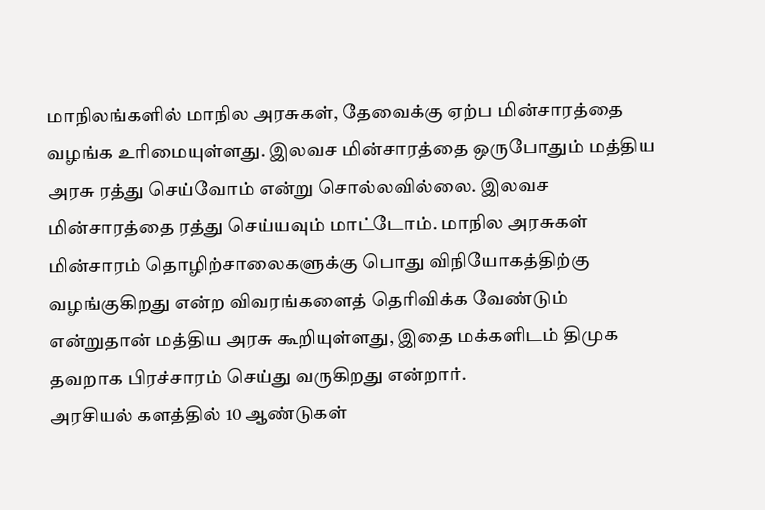மாநிலங்களில் மாநில அரசுகள், தேவைக்கு ஏற்ப மின்சாரத்தை வழங்க உரிமையுள்ளது. இலவச மின்சாரத்தை ஒருபோதும் மத்திய அரசு ரத்து செய்வோம் என்று சொல்லவில்லை. இலவச மின்சாரத்தை ரத்து செய்யவும் மாட்டோம். மாநில அரசுகள் மின்சாரம் தொழிற்சாலைகளுக்கு பொது விநியோகத்திற்கு வழங்குகிறது என்ற விவரங்களைத் தெரிவிக்க வேண்டும் என்றுதான் மத்திய அரசு கூறியுள்ளது, இதை மக்களிடம் திமுக தவறாக பிரச்சாரம் செய்து வருகிறது என்றார்.
அரசியல் களத்தில் 10 ஆண்டுகள்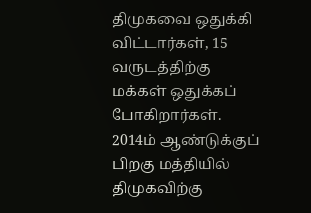திமுகவை ஒதுக்கி விட்டார்கள், 15 வருடத்திற்கு மக்கள் ஒதுக்கப் போகிறார்கள். 2014ம் ஆண்டுக்குப் பிறகு மத்தியில் திமுகவிற்கு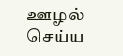ஊழல் செய்ய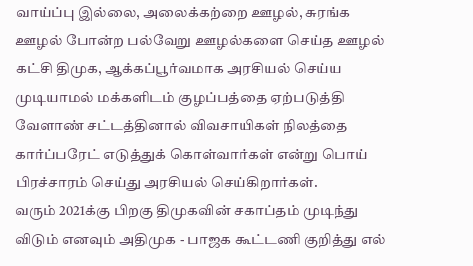வாய்ப்பு இல்லை, அலைக்கற்றை ஊழல், சுரங்க ஊழல் போன்ற பல்வேறு ஊழல்களை செய்த ஊழல் கட்சி திமுக, ஆக்கப்பூர்வமாக அரசியல் செய்ய முடியாமல் மக்களிடம் குழப்பத்தை ஏற்படுத்தி வேளாண் சட்டத்தினால் விவசாயிகள் நிலத்தை கார்ப்பரேட் எடுத்துக் கொள்வார்கள் என்று பொய் பிரச்சாரம் செய்து அரசியல் செய்கிறார்கள்.
வரும் 2021க்கு பிறகு திமுகவின் சகாப்தம் முடிந்து விடும் எனவும் அதிமுக - பாஜக கூட்டணி குறித்து எல்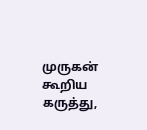முருகன் கூறிய கருத்து,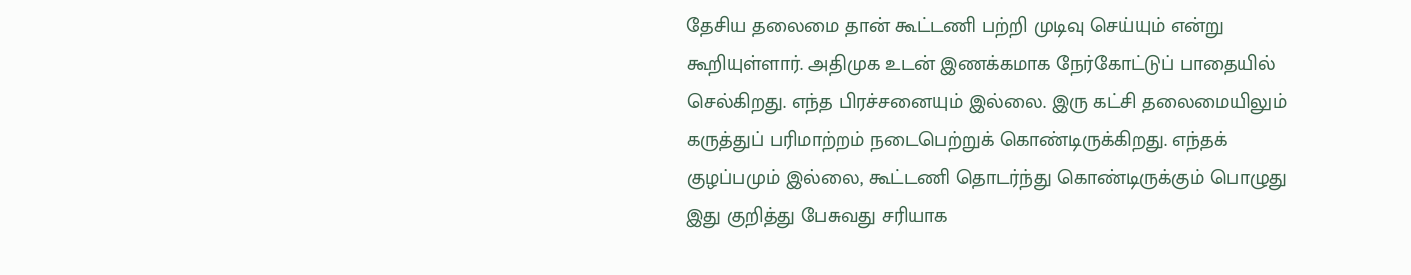தேசிய தலைமை தான் கூட்டணி பற்றி முடிவு செய்யும் என்று கூறியுள்ளார். அதிமுக உடன் இணக்கமாக நேர்கோட்டுப் பாதையில் செல்கிறது. எந்த பிரச்சனையும் இல்லை. இரு கட்சி தலைமையிலும் கருத்துப் பரிமாற்றம் நடைபெற்றுக் கொண்டிருக்கிறது. எந்தக் குழப்பமும் இல்லை, கூட்டணி தொடர்ந்து கொண்டிருக்கும் பொழுது இது குறித்து பேசுவது சரியாக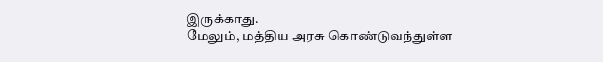இருக்காது.
மேலும், மத்திய அரசு கொண்டுவந்துள்ள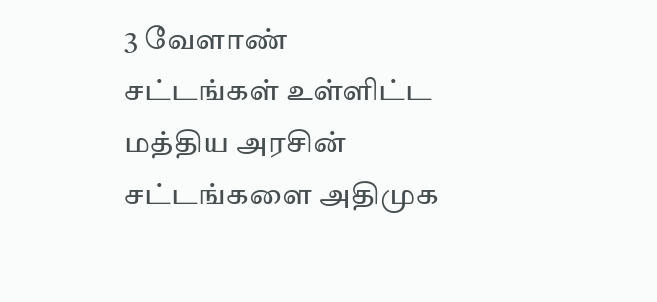3 வேளாண் சட்டங்கள் உள்ளிட்ட மத்திய அரசின் சட்டங்களை அதிமுக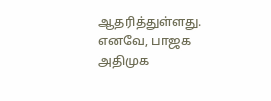ஆதரித்துள்ளது. எனவே, பாஜக அதிமுக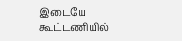இடையே கூட்டணியில்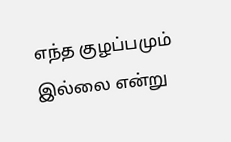எந்த குழப்பமும் இல்லை என்று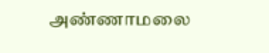அண்ணாமலை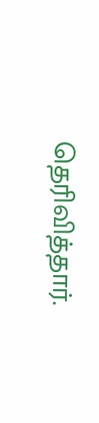தெரிவித்தார்.